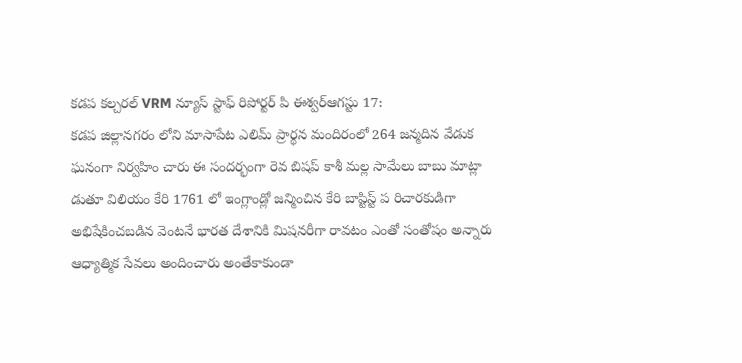కడప కల్చరల్ VRM న్యూస్ స్టాఫ్ రిపోర్టర్ పి ఈశ్వర్ఆగస్టు 17:
కడప జిల్లానగరం లోని మాసాపేట ఎలిమ్ ప్రార్థన మందిరంలో 264 జన్మదిన వేడుక ఘనంగా నిర్వహిం చారు ఈ సందర్భంగా రెవ బిషప్ కాశీ మల్ల సామేలు బాబు మాట్లా డుతూ విలియం కేరి 1761 లో ఇంగ్లాండ్లో జన్మించిన కేరి బాప్టిస్ట్ ప రిచారకుడిగా అభిషేకించబడిన వెంటనే భారత దేశానికి మిషనరీగా రావటం ఎంతో సంతోషం అన్నారు ఆధ్యాత్మిక సేవలు అందించారు అంతేకాకుండా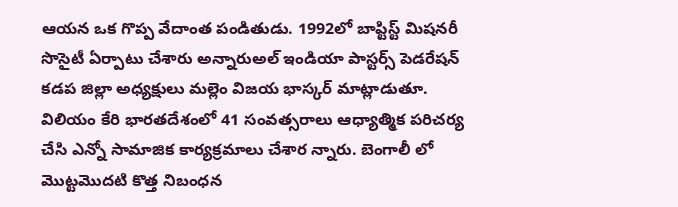ఆయన ఒక గొప్ప వేదాంత పండితుడు. 1992లో బాప్టిస్ట్ మిషనరీ సొసైటీ ఏర్పాటు చేశారు అన్నారుఅల్ ఇండియా పాస్టర్స్ పెడరేషన్ కడప జిల్లా అధ్యక్షులు మల్లెం విజయ భాస్కర్ మాట్లాడుతూ. విలియం కేరి భారతదేశంలో 41 సంవత్సరాలు ఆధ్యాత్మిక పరిచర్య చేసి ఎన్నో సామాజిక కార్యక్రమాలు చేశార న్నారు. బెంగాలీ లో మొట్టమొదటి కొత్త నిబంధన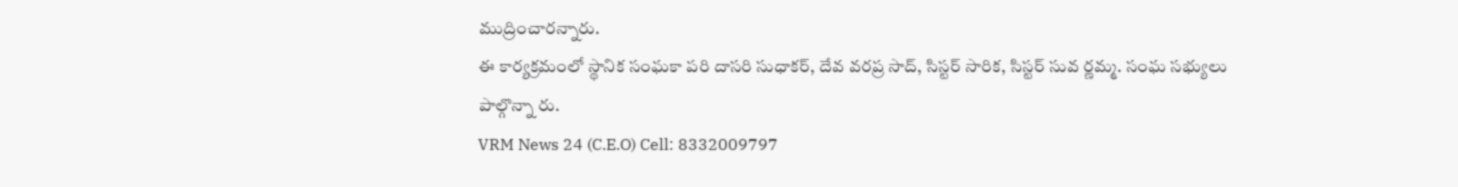ముద్రించారన్నారు.
ఈ కార్యక్రమంలో స్థానిక సంఘకా పరి దాసరి సుధాకర్, దేవ వరప్ర సాద్, సిస్టర్ సారిక, సిస్టర్ సువ ర్ణమ్మ. సంఘ సభ్యులు పాల్గొన్నా రు.
VRM News 24 (C.E.O) Cell: 8332009797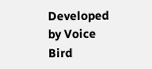Developed by Voice Bird